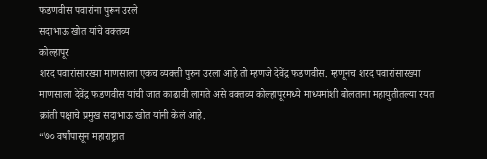फडणवीस पवारांना पुरून उरले
सदाभाऊ खोत यांचे वक्तव्य
कोल्हापूर
शरद पवारांसारख्या माणसाला एकच व्यक्ती पुरुन उरला आहे तो म्हणजे देवेंद्र फडणवीस. म्हणूनच शरद पवारांसारख्या माणसाला देवेंद्र फडणवीस यांची जात काढावी लागते असे वक्तव्य कोल्हापूरमध्ये माध्यमांशी बोलताना महायुतीतल्या रयत क्रांती पक्षाचे प्रमुख सदाभाऊ खोत यांनी केलं आहे.
“७० वर्षांपासून महाराष्ट्रात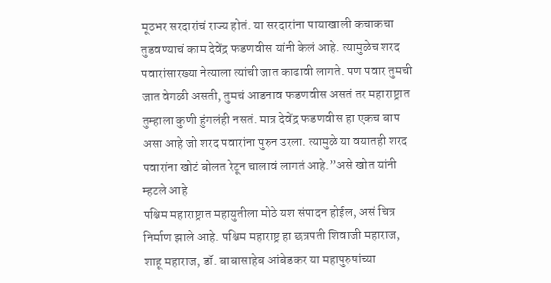मूठभर सरदारांचं राज्य होतं. या सरदारांना पायाखाली कचाकचा तुडवण्याचं काम देवेंद्र फडणवीस यांनी केलं आहे. त्यामुळेच शरद पवारांसारख्या नेत्याला त्यांची जात काढावी लागते. पण पवार तुमची जात वेगळी असती, तुमचं आडनाव फडणवीस असतं तर महाराष्ट्रात तुम्हाला कुणी हुंगलंही नसतं. मात्र देवेंद्र फडणवीस हा एकच बाप असा आहे जो शरद पवारांना पुरुन उरला. त्यामुळे या वयातही शरद पवारांना खोटं बोलत रेटून चालावं लागतं आहे.”असे खोत यांनी म्हटले आहे
पश्चिम महाराष्ट्रात महायुतीला मोठे यश संपादन होईल, असं चित्र निर्माण झाले आहे. पश्चिम महाराष्ट्र हा छत्रपती शिवाजी महाराज, शाहू महाराज, डॉ. बाबासाहेब आंबेडकर या महापुरुषांच्या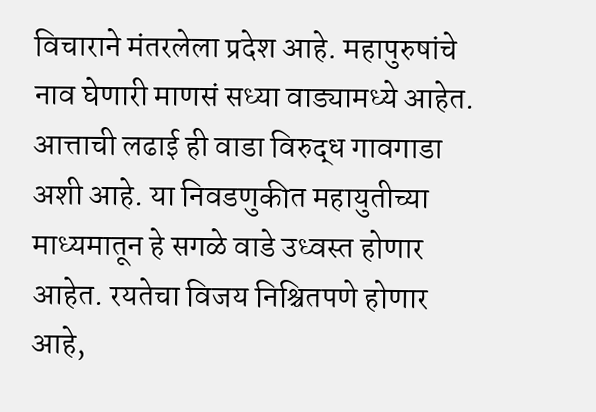विचाराने मंतरलेला प्रदेश आहे. महापुरुषांचे नाव घेणारी माणसं सध्या वाड्यामध्ये आहेत. आत्ताची लढाई ही वाडा विरुद्ध गावगाडा अशी आहे. या निवडणुकीत महायुतीच्या माध्यमातून हे सगळे वाडे उध्वस्त होणार आहेत. रयतेचा विजय निश्चितपणे होणार आहे,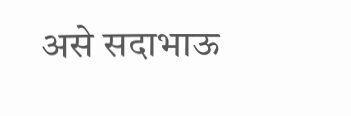असे सदाभाऊ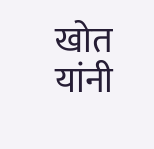खोत यांनी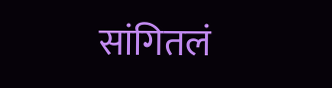सांगितलं